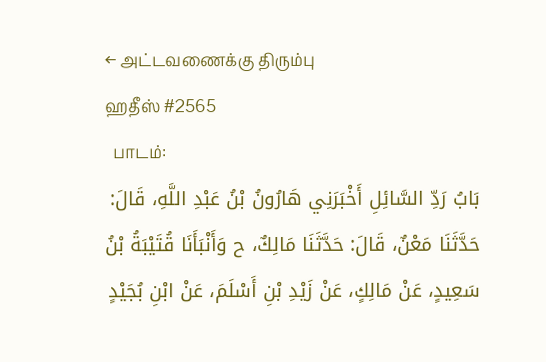← அட்டவணைக்கு திரும்பு
ஹதீஸ் #2565
  பாடம்:
بَابُ رَدِّ السَّائِلِ أَخْبَرَنِي هَارُونُ بْنُ عَبْدِ اللَّهِ، قَالَ: حَدَّثَنَا مَعْنٌ، قَالَ: حَدَّثَنَا مَالِكٌ، ح وَأَنْبَأَنَا قُتَيْبَةُ بْنُ سَعِيدٍ، عَنْ مَالِكٍ، عَنْ زَيْدِ بْنِ أَسْلَمَ، عَنْ ابْنِ بُجَيْدٍ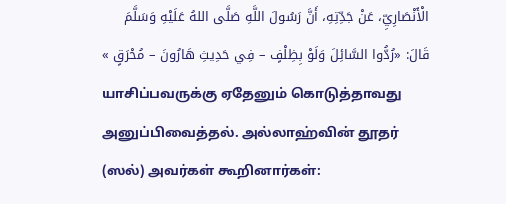الْأَنْصَارِيِّ، عَنْ جَدِّتِهِ، أَنَّ رَسُولَ اللَّهِ صَلَّى اللهُ عَلَيْهِ وَسَلَّمَ قَالَ: «رُدُّوا السَّائِلَ وَلَوْ بِظِلْفٍ – فِي حَدِيثِ هَارُونَ – مُحْرَقٍ »
யாசிப்பவருக்கு ஏதேனும் கொடுத்தாவது அனுப்பிவைத்தல். அல்லாஹ்வின் தூதர் (ஸல்) அவர்கள் கூறினார்கள்: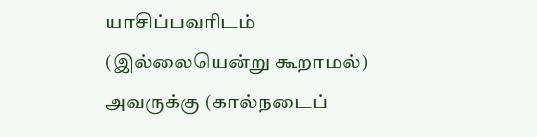யாசிப்பவரிடம் (இல்லையென்று கூறாமல்) அவருக்கு (கால்நடைப்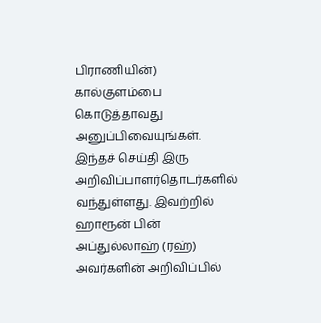பிராணியின்) கால்குளம்பை கொடுத்தாவது அனுப்பிவையுங்கள். இந்தச் செய்தி இரு அறிவிப்பாளர்தொடர்களில் வந்துள்ளது. இவற்றில் ஹாரூன் பின் அப்துல்லாஹ் (ரஹ்) அவர்களின் அறிவிப்பில்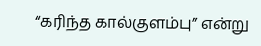“கரிந்த கால்குளம்பு” என்று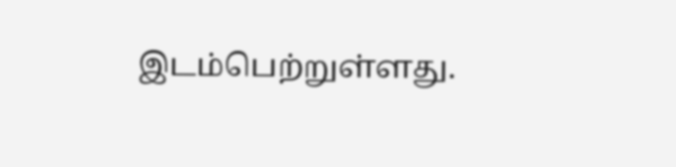இடம்பெற்றுள்ளது.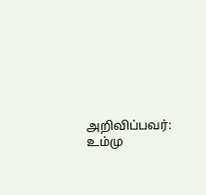அறிவிப்பவர்: உம்மு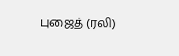புஜைத் (ரலி)